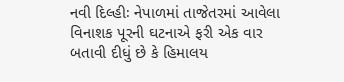નવી દિલ્હીઃ નેપાળમાં તાજેતરમાં આવેલા વિનાશક પૂરની ઘટનાએ ફરી એક વાર બતાવી દીધું છે કે હિમાલય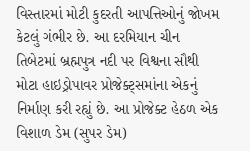વિસ્તારમાં મોટી કુદરતી આપત્તિઓનું જોખમ કેટલું ગંભીર છે. આ દરમિયાન ચીન તિબેટમાં બ્રહ્મપુત્ર નદી પર વિશ્વના સૌથી મોટા હાઇડ્રોપાવર પ્રોજેક્ટ્સમાંના એકનું નિર્માણ કરી રહ્યું છે. આ પ્રોજેક્ટ હેઠળ એક વિશાળ ડેમ (સુપર ડેમ)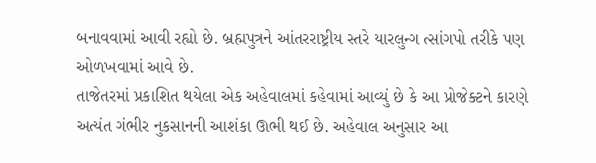બનાવવામાં આવી રહ્યો છે. બ્રહ્મપુત્રને આંતરરાષ્ટ્રીય સ્તરે યારલુન્ગ ત્સાંગપો તરીકે પણ ઓળખવામાં આવે છે.
તાજેતરમાં પ્રકાશિત થયેલા એક અહેવાલમાં કહેવામાં આવ્યું છે કે આ પ્રોજેક્ટને કારણે અત્યંત ગંભીર નુકસાનની આશંકા ઊભી થઈ છે. અહેવાલ અનુસાર આ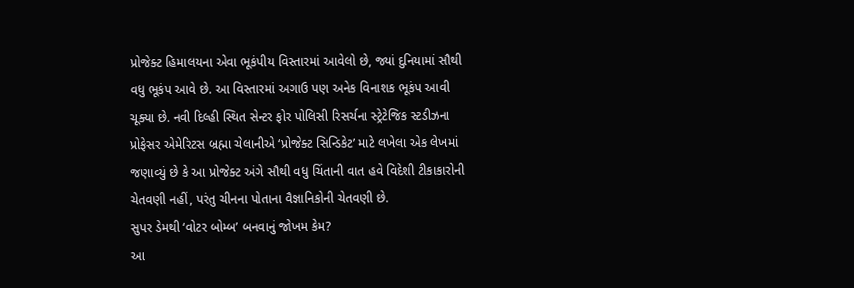પ્રોજેક્ટ હિમાલયના એવા ભૂકંપીય વિસ્તારમાં આવેલો છે, જ્યાં દુનિયામાં સૌથી વધુ ભૂકંપ આવે છે. આ વિસ્તારમાં અગાઉ પણ અનેક વિનાશક ભૂકંપ આવી ચૂક્યા છે. નવી દિલ્હી સ્થિત સેન્ટર ફોર પોલિસી રિસર્ચના સ્ટ્રેટેજિક સ્ટડીઝના પ્રોફેસર એમેરિટસ બ્રહ્મા ચેલાનીએ ‘પ્રોજેક્ટ સિન્ડિકેટ’ માટે લખેલા એક લેખમાં જણાવ્યું છે કે આ પ્રોજેક્ટ અંગે સૌથી વધુ ચિંતાની વાત હવે વિદેશી ટીકાકારોની ચેતવણી નહીં, પરંતુ ચીનના પોતાના વૈજ્ઞાનિકોની ચેતવણી છે.
સુપર ડેમથી ‘વોટર બોમ્બ’ બનવાનું જોખમ કેમ?
આ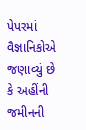પેપરમાં વૈજ્ઞાનિકોએ જણાવ્યું છે કે અહીંની જમીનની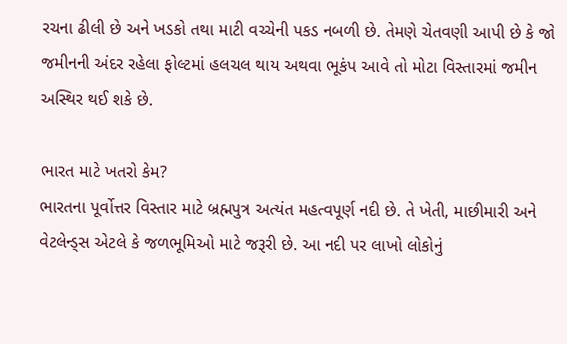રચના ઢીલી છે અને ખડકો તથા માટી વચ્ચેની પકડ નબળી છે. તેમણે ચેતવણી આપી છે કે જો જમીનની અંદર રહેલા ફોલ્ટમાં હલચલ થાય અથવા ભૂકંપ આવે તો મોટા વિસ્તારમાં જમીન અસ્થિર થઈ શકે છે.

ભારત માટે ખતરો કેમ?
ભારતના પૂર્વોત્તર વિસ્તાર માટે બ્રહ્મપુત્ર અત્યંત મહત્વપૂર્ણ નદી છે. તે ખેતી, માછીમારી અને વેટલેન્ડ્સ એટલે કે જળભૂમિઓ માટે જરૂરી છે. આ નદી પર લાખો લોકોનું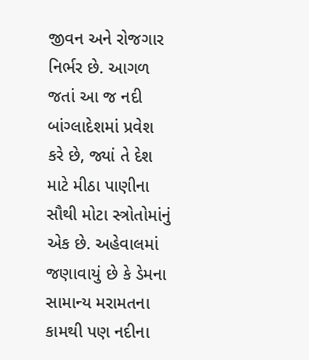જીવન અને રોજગાર નિર્ભર છે. આગળ જતાં આ જ નદી બાંગ્લાદેશમાં પ્રવેશ કરે છે, જ્યાં તે દેશ માટે મીઠા પાણીના સૌથી મોટા સ્ત્રોતોમાંનું એક છે. અહેવાલમાં જણાવાયું છે કે ડેમના સામાન્ય મરામતના કામથી પણ નદીના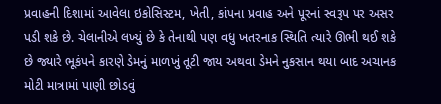પ્રવાહની દિશામાં આવેલા ઇકોસિસ્ટમ, ખેતી, કાંપના પ્રવાહ અને પૂરનાં સ્વરૂપ પર અસર પડી શકે છે. ચેલાનીએ લખ્યું છે કે તેનાથી પણ વધુ ખતરનાક સ્થિતિ ત્યારે ઊભી થઈ શકે છે જ્યારે ભૂકંપને કારણે ડેમનું માળખું તૂટી જાય અથવા ડેમને નુકસાન થયા બાદ અચાનક મોટી માત્રામાં પાણી છોડવું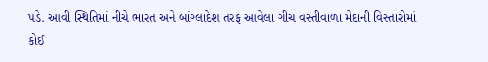પડે. આવી સ્થિતિમાં નીચે ભારત અને બાંગ્લાદેશ તરફ આવેલા ગીચ વસ્તીવાળા મેદાની વિસ્તારોમાં કોઈ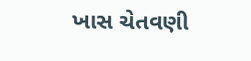ખાસ ચેતવણી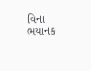વિના ભયાનક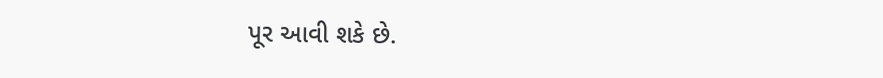પૂર આવી શકે છે.